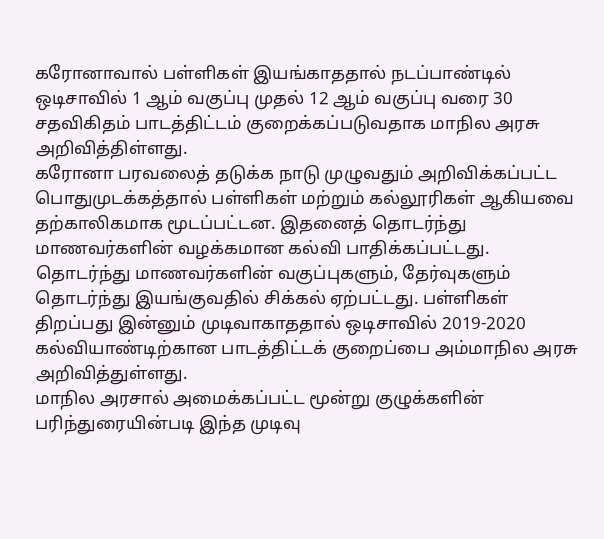கரோனாவால் பள்ளிகள் இயங்காததால் நடப்பாண்டில் ஒடிசாவில் 1 ஆம் வகுப்பு முதல் 12 ஆம் வகுப்பு வரை 30 சதவிகிதம் பாடத்திட்டம் குறைக்கப்படுவதாக மாநில அரசு அறிவித்திள்ளது.
கரோனா பரவலைத் தடுக்க நாடு முழுவதும் அறிவிக்கப்பட்ட பொதுமுடக்கத்தால் பள்ளிகள் மற்றும் கல்லூரிகள் ஆகியவை தற்காலிகமாக மூடப்பட்டன. இதனைத் தொடர்ந்து மாணவர்களின் வழக்கமான கல்வி பாதிக்கப்பட்டது.
தொடர்ந்து மாணவர்களின் வகுப்புகளும், தேர்வுகளும் தொடர்ந்து இயங்குவதில் சிக்கல் ஏற்பட்டது. பள்ளிகள் திறப்பது இன்னும் முடிவாகாததால் ஒடிசாவில் 2019-2020 கல்வியாண்டிற்கான பாடத்திட்டக் குறைப்பை அம்மாநில அரசு அறிவித்துள்ளது.
மாநில அரசால் அமைக்கப்பட்ட மூன்று குழுக்களின் பரிந்துரையின்படி இந்த முடிவு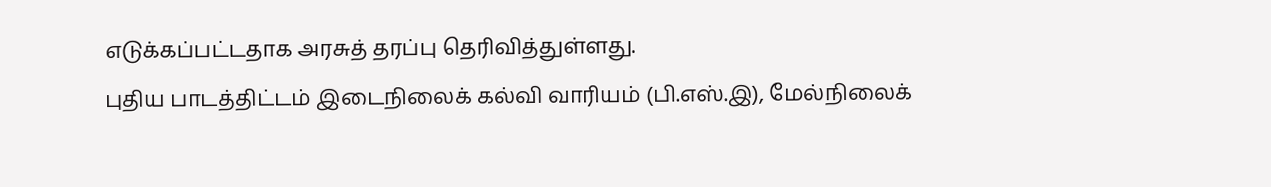எடுக்கப்பட்டதாக அரசுத் தரப்பு தெரிவித்துள்ளது.
புதிய பாடத்திட்டம் இடைநிலைக் கல்வி வாரியம் (பி.எஸ்.இ), மேல்நிலைக்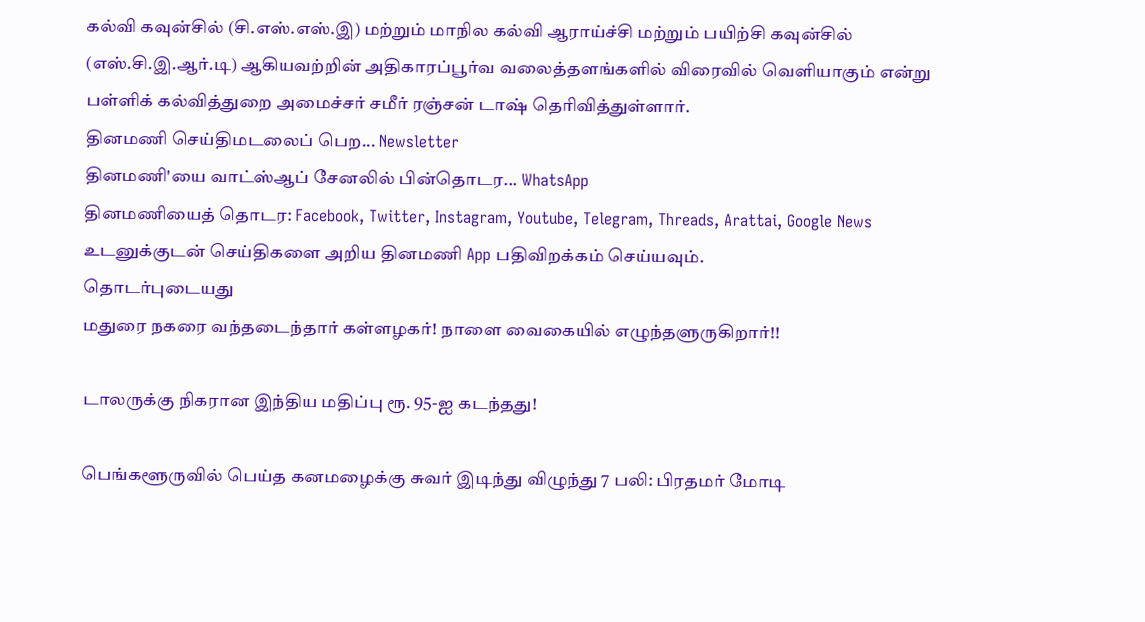கல்வி கவுன்சில் (சி.எஸ்.எஸ்.இ) மற்றும் மாநில கல்வி ஆராய்ச்சி மற்றும் பயிற்சி கவுன்சில் (எஸ்.சி.இ.ஆர்.டி) ஆகியவற்றின் அதிகாரப்பூர்வ வலைத்தளங்களில் விரைவில் வெளியாகும் என்று பள்ளிக் கல்வித்துறை அமைச்சர் சமீர் ரஞ்சன் டாஷ் தெரிவித்துள்ளார்.
தினமணி செய்திமடலைப் பெற... Newsletter
தினமணி'யை வாட்ஸ்ஆப் சேனலில் பின்தொடர... WhatsApp
தினமணியைத் தொடர: Facebook, Twitter, Instagram, Youtube, Telegram, Threads, Arattai, Google News
உடனுக்குடன் செய்திகளை அறிய தினமணி App பதிவிறக்கம் செய்யவும்.
தொடர்புடையது
மதுரை நகரை வந்தடைந்தார் கள்ளழகர்! நாளை வைகையில் எழுந்தளுருகிறார்!!

டாலருக்கு நிகரான இந்திய மதிப்பு ரூ. 95-ஐ கடந்தது!

பெங்களூருவில் பெய்த கனமழைக்கு சுவர் இடிந்து விழுந்து 7 பலி: பிரதமர் மோடி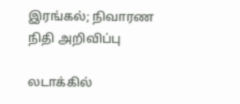இரங்கல்; நிவாரண நிதி அறிவிப்பு

லடாக்கில்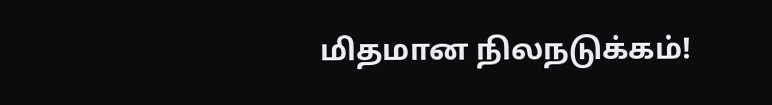மிதமான நிலநடுக்கம்!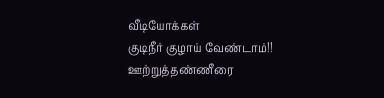வீடியோக்கள்
குடிநீர் குழாய் வேண்டாம்!! ஊற்றுத்தண்ணீரை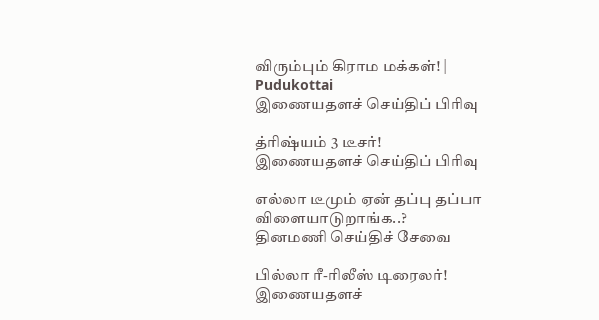விரும்பும் கிராம மக்கள்! | Pudukottai
இணையதளச் செய்திப் பிரிவு

த்ரிஷ்யம் 3 டீசர்!
இணையதளச் செய்திப் பிரிவு

எல்லா டீமும் ஏன் தப்பு தப்பா விளையாடுறாங்க..?
தினமணி செய்திச் சேவை

பில்லா ரீ-ரிலீஸ் டிரைலர்!
இணையதளச்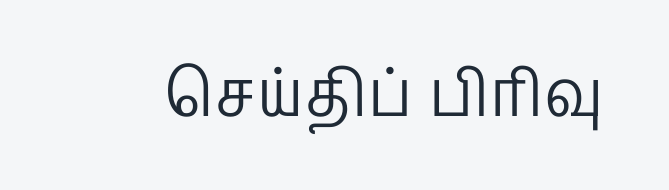செய்திப் பிரிவு